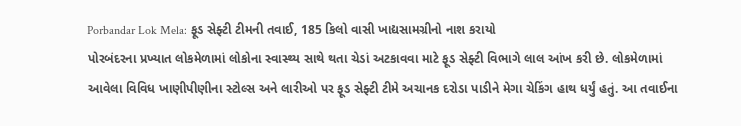Porbandar Lok Mela: ફૂડ સેફ્ટી ટીમની તવાઈ, 185 કિલો વાસી ખાદ્યસામગ્રીનો નાશ કરાયો
પોરબંદરના પ્રખ્યાત લોકમેળામાં લોકોના સ્વાસ્થ્ય સાથે થતા ચેડાં અટકાવવા માટે ફૂડ સેફ્ટી વિભાગે લાલ આંખ કરી છે. લોકમેળામાં આવેલા વિવિધ ખાણીપીણીના સ્ટોલ્સ અને લારીઓ પર ફૂડ સેફ્ટી ટીમે અચાનક દરોડા પાડીને મેગા ચેકિંગ હાથ ધર્યું હતું. આ તવાઈના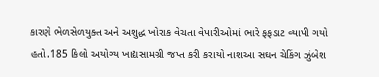કારણે ભેળસેળયુક્ત અને અશુદ્ધ ખોરાક વેચતા વેપારીઓમાં ભારે ફફડાટ વ્યાપી ગયો હતો.185 કિલો અયોગ્ય ખાદ્યસામગ્રી જપ્ત કરી કરાયો નાશઆ સઘન ચેકિંગ ઝુંબેશ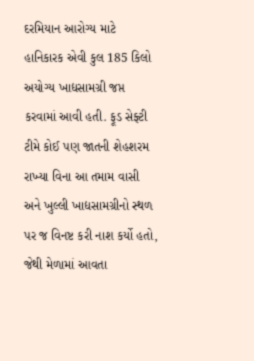દરમિયાન આરોગ્ય માટે હાનિકારક એવી કુલ 185 કિલો અયોગ્ય ખાદ્યસામગ્રી જપ્ત કરવામાં આવી હતી. ફૂડ સેફ્ટી ટીમે કોઈ પણ જાતની શેહશરમ રાખ્યા વિના આ તમામ વાસી અને ખુલ્લી ખાદ્યસામગ્રીનો સ્થળ પર જ વિનષ્ટ કરી નાશ કર્યો હતો, જેથી મેળામાં આવતા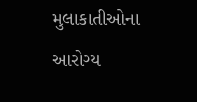મુલાકાતીઓના આરોગ્ય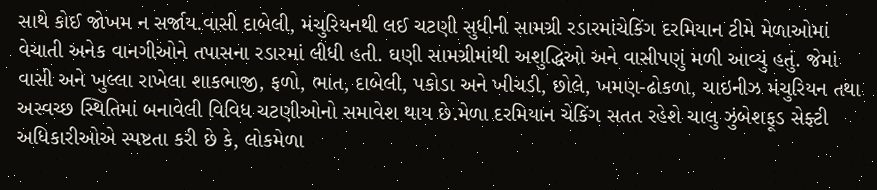સાથે કોઈ જોખમ ન સર્જાય.વાસી દાબેલી, મંચુરિયનથી લઈ ચટણી સુધીની સામગ્રી રડારમાંચેકિંગ દરમિયાન ટીમે મેળાઓમાં વેચાતી અનેક વાનગીઓને તપાસના રડારમાં લીધી હતી. ઘણી સામગ્રીમાંથી અશુદ્ધિઓ અને વાસીપણું મળી આવ્યું હતું. જેમાં વાસી અને ખુલ્લા રાખેલા શાકભાજી, ફળો, ભાત, દાબેલી, પકોડા અને ખીચડી, છોલે, ખમણ-ઢોકળા, ચાઇનીઝ મંચુરિયન તથા અસ્વચ્છ સ્થિતિમાં બનાવેલી વિવિધ ચટણીઓનો સમાવેશ થાય છે.મેળા દરમિયાન ચેકિંગ સતત રહેશે ચાલુ ઝુંબેશફૂડ સેફ્ટી અધિકારીઓએ સ્પષ્ટતા કરી છે કે, લોકમેળા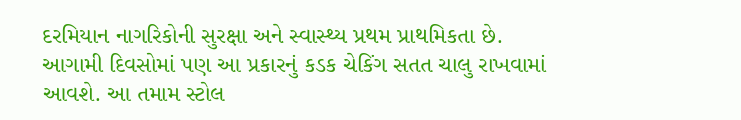દરમિયાન નાગરિકોની સુરક્ષા અને સ્વાસ્થ્ય પ્રથમ પ્રાથમિકતા છે. આગામી દિવસોમાં પણ આ પ્રકારનું કડક ચેકિંગ સતત ચાલુ રાખવામાં આવશે. આ તમામ સ્ટોલ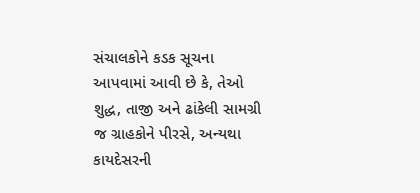સંચાલકોને કડક સૂચના આપવામાં આવી છે કે, તેઓ શુદ્ધ, તાજી અને ઢાંકેલી સામગ્રી જ ગ્રાહકોને પીરસે, અન્યથા કાયદેસરની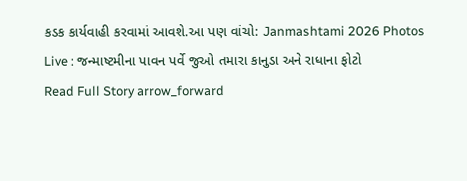કડક કાર્યવાહી કરવામાં આવશે.આ પણ વાંચો: Janmashtami 2026 Photos Live : જન્માષ્ટમીના પાવન પર્વે જુઓ તમારા કાનુડા અને રાધાના ફોટો
Read Full Story arrow_forward